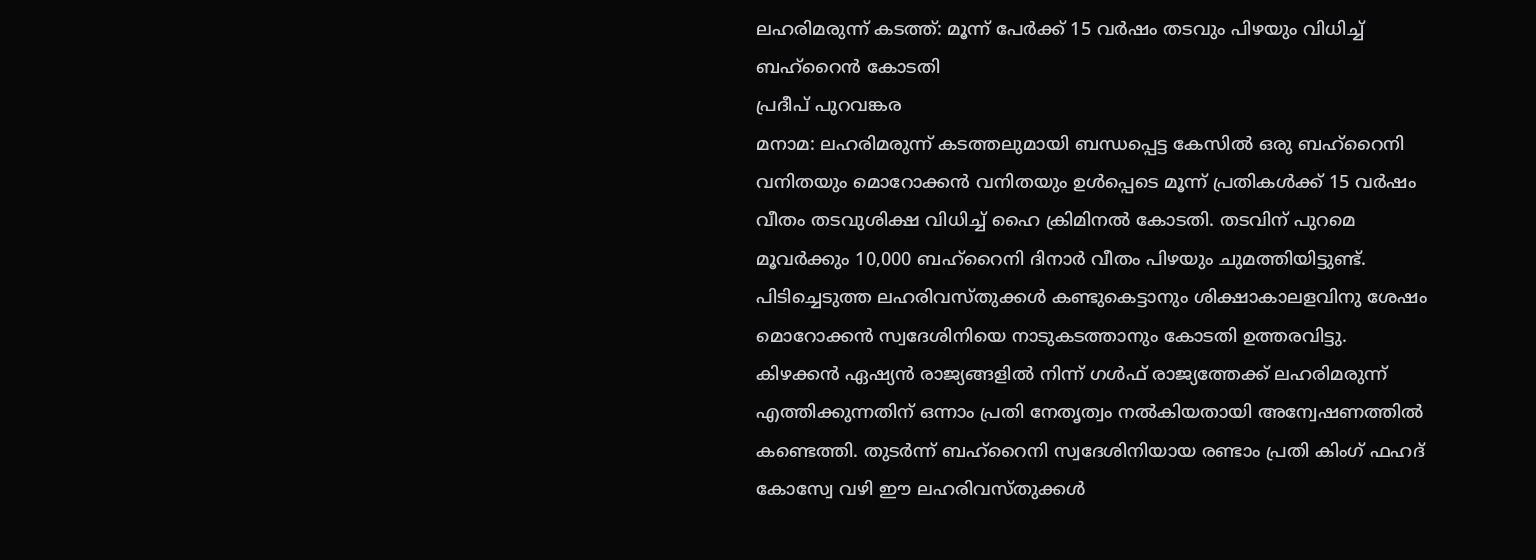ലഹരിമരുന്ന് കടത്ത്: മൂന്ന് പേർക്ക് 15 വർഷം തടവും പിഴയും വിധിച്ച് ബഹ്റൈൻ കോടതി
പ്രദീപ് പുറവങ്കര
മനാമ: ലഹരിമരുന്ന് കടത്തലുമായി ബന്ധപ്പെട്ട കേസിൽ ഒരു ബഹ്റൈനി വനിതയും മൊറോക്കൻ വനിതയും ഉൾപ്പെടെ മൂന്ന് പ്രതികൾക്ക് 15 വർഷം വീതം തടവുശിക്ഷ വിധിച്ച് ഹൈ ക്രിമിനൽ കോടതി. തടവിന് പുറമെ മൂവർക്കും 10,000 ബഹ്റൈനി ദിനാർ വീതം പിഴയും ചുമത്തിയിട്ടുണ്ട്. പിടിച്ചെടുത്ത ലഹരിവസ്തുക്കൾ കണ്ടുകെട്ടാനും ശിക്ഷാകാലളവിനു ശേഷം മൊറോക്കൻ സ്വദേശിനിയെ നാടുകടത്താനും കോടതി ഉത്തരവിട്ടു.
കിഴക്കൻ ഏഷ്യൻ രാജ്യങ്ങളിൽ നിന്ന് ഗൾഫ് രാജ്യത്തേക്ക് ലഹരിമരുന്ന് എത്തിക്കുന്നതിന് ഒന്നാം പ്രതി നേതൃത്വം നൽകിയതായി അന്വേഷണത്തിൽ കണ്ടെത്തി. തുടർന്ന് ബഹ്റൈനി സ്വദേശിനിയായ രണ്ടാം പ്രതി കിംഗ് ഫഹദ് കോസ്വേ വഴി ഈ ലഹരിവസ്തുക്കൾ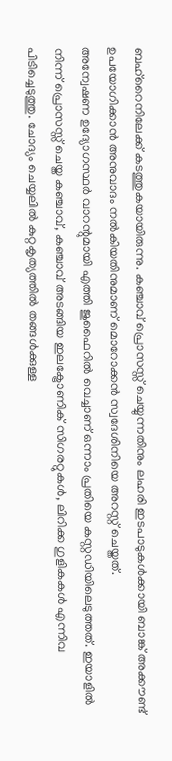ബഹ്റൈനിലേക്ക് കടത്തുകയായിരുന്നു. കഞ്ചാവ് പ്രൊസസ്സ് ചെയ്യുന്നതിനും ലഹരി ഇടപാടുകൾക്കായി ബാങ്ക് അക്കൗണ്ട് ഉപയോഗിക്കാൻ അനുവാദം നൽകിയതിനുമാണ് മൊറോക്കൻ സ്വദേശിനിയെ അറസ്റ്റ് ചെയ്തത്.
അന്വേഷണ ഉദ്യോഗസ്ഥർ വാറന്റുമായി എത്തി ജുഫൈറിൽ വെച്ചാണ് ഒന്നാം പ്രതിയെ കസ്റ്റഡിയിലെടുത്തത്. ഇയാളിൽ നിന്ന് പ്രൊസസ്സ് ചെയ്ത കഞ്ചാവ്, കഞ്ചാവ് അടങ്ങിയ ഇലക്ട്രോണിക് സിഗരറ്റുകൾ, ലിറിക്ക ഗുളികകൾ എന്നിവ പിടിച്ചെടുത്തു. ചോദ്യം ചെയ്യലിൽ കുറ്റകൃത്യത്തിൽ തങ്ങൾക്കുള്ള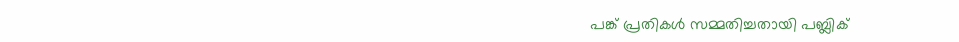പങ്ക് പ്രതികൾ സമ്മതിച്ചതായി പബ്ലിക്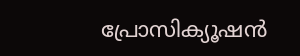പ്രോസിക്യൂഷൻ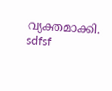വ്യക്തമാക്കി.
sdfsf